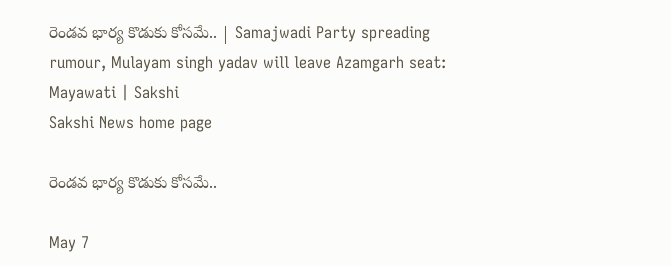రెండవ భార్య కొడుకు కోసమే.. | Samajwadi Party spreading rumour, Mulayam singh yadav will leave Azamgarh seat: Mayawati | Sakshi
Sakshi News home page

రెండవ భార్య కొడుకు కోసమే..

May 7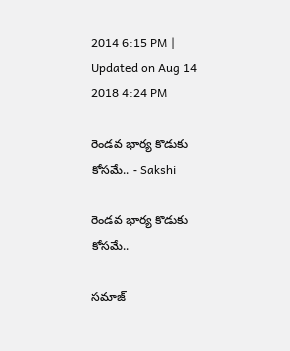2014 6:15 PM | Updated on Aug 14 2018 4:24 PM

రెండవ భార్య కొడుకు కోసమే.. - Sakshi

రెండవ భార్య కొడుకు కోసమే..

సమాజ్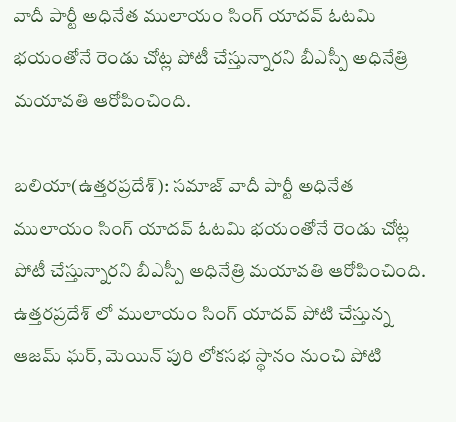వాదీ పార్టీ అధినేత ములాయం సింగ్ యాదవ్ ఓటమి భయంతోనే రెండు చోట్ల పోటీ చేస్తున్నారని బీఎస్పీ అధినేత్రి మయావతి ఆరోపించింది.

బలియా(ఉత్తరప్రదేశ్): సమాజ్ వాదీ పార్టీ అధినేత ములాయం సింగ్ యాదవ్ ఓటమి భయంతోనే రెండు చోట్ల పోటీ చేస్తున్నారని బీఎస్పీ అధినేత్రి మయావతి ఆరోపించింది. ఉత్తరప్రదేశ్ లో ములాయం సింగ్ యాదవ్ పోటి చేస్తున్న ఆజమ్ ఘర్, మెయిన్ పురి లోకసభ స్థానం నుంచి పోటి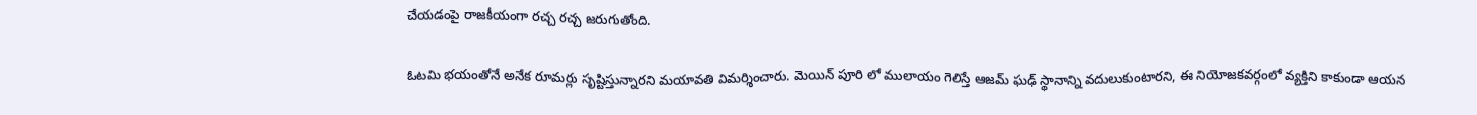చేయడంపై రాజకీయంగా రచ్చ రచ్చ జరుగుతోంది.

ఓటమి భయంతోనే అనేక రూమర్లు సృష్టిస్తున్నారని మయావతి విమర్శించారు. మెయిన్ పూరి లో ములాయం గెలిస్తే ఆజమ్ ఘఢ్ స్థానాన్ని వదులుకుంటారని, ఈ నియోజకవర్గంలో వ్యక్తిని కాకుండా ఆయన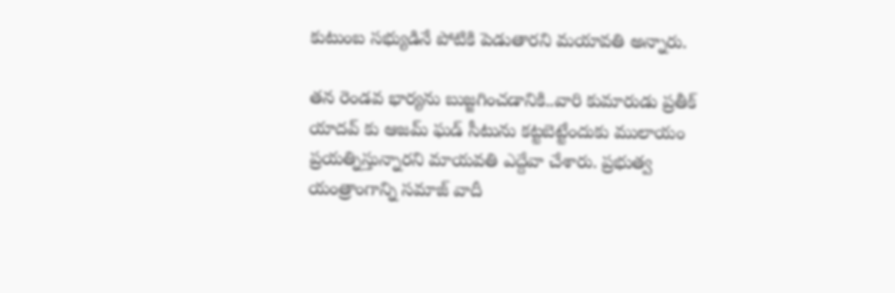కుటుంబ సభ్యుడినే పోటికి పెడుతారని మయావతి అన్నారు.

తన రెండవ భార్యను బుజ్జగించడానికి..వారి కుమారుడు ప్రతీక్ యాదవ్ కు ఆజమ్ ఘడ్ సీటును కట్టబెట్టేందుకు ములాయం ప్రయత్నిస్తున్నారని మాయవతి ఎద్దేవా చేశారు. ప్రభుత్వ యంత్రాంగాన్ని సమాజ్ వాదీ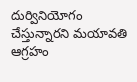దుర్వినియోగం చేస్తున్నారని మయావతి ఆగ్రహం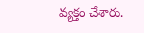వ్యక్తం చేశారు.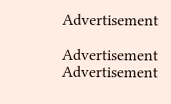Advertisement

Advertisement
Advertisement